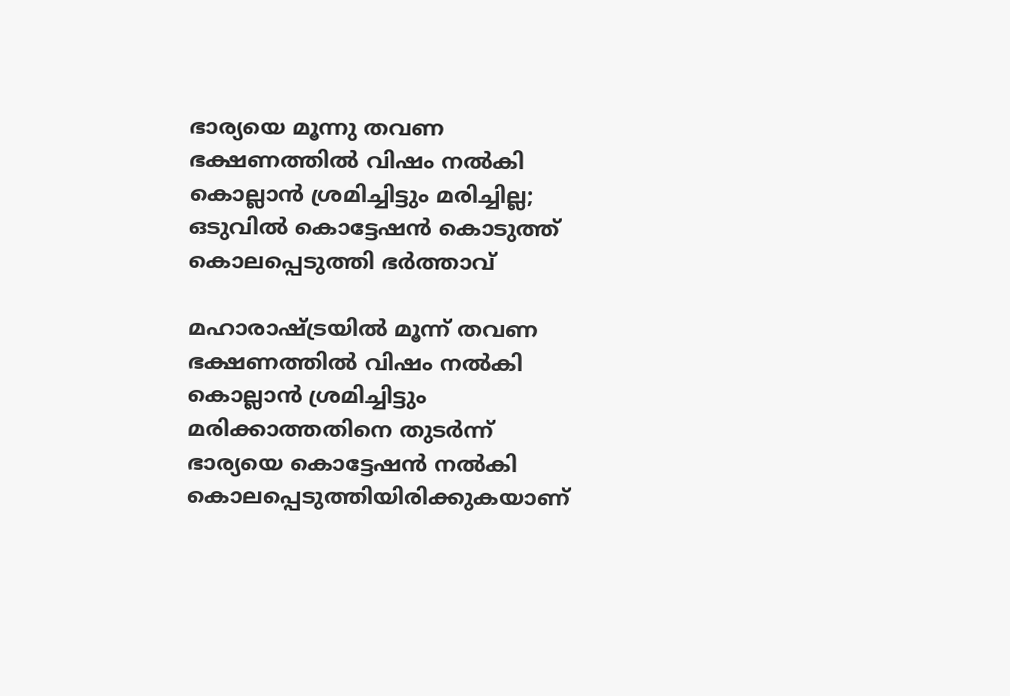ഭാര്യയെ മൂന്നു തവണ ഭക്ഷണത്തില്‍ വിഷം നല്‍കി കൊല്ലാൻ ശ്രമിച്ചിട്ടും മരിച്ചില്ല; ഒടുവില്‍ കൊട്ടേഷൻ കൊടുത്ത് കൊലപ്പെടുത്തി ഭര്‍ത്താവ്

മഹാരാഷ്ട്രയിൽ മൂന്ന് തവണ ഭക്ഷണത്തില്‍ വിഷം നല്‍കി കൊല്ലാൻ ശ്രമിച്ചിട്ടും മരിക്കാത്തതിനെ തുടര്‍ന്ന് ഭാര്യയെ കൊട്ടേഷൻ നല്‍കി കൊലപ്പെടുത്തിയിരിക്കുകയാണ്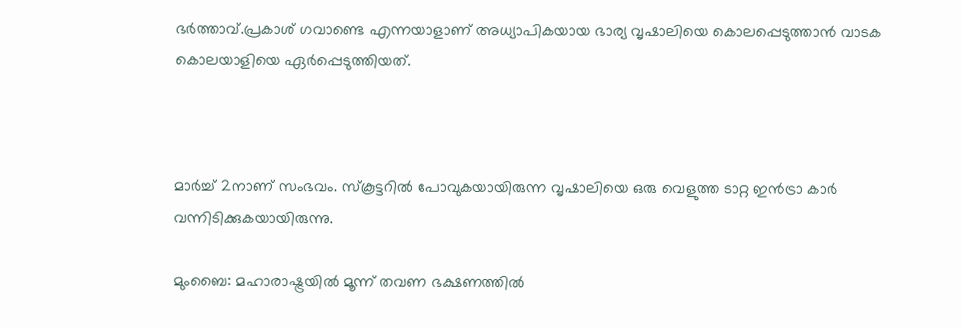ഭര്‍ത്താവ്.പ്രകാശ് ഗവാണ്ടെ എന്നയാളാണ് അധ്യാപികയായ ഭാര്യ വൃഷാലിയെ കൊലപ്പെടുത്താൻ വാടക കൊലയാളിയെ ഏര്‍പ്പെടുത്തിയത്.



മാര്‍ച്ച്‌ 2നാണ് സംഭവം. സ്കൂട്ടറില്‍ പോവുകയായിരുന്ന വൃഷാലിയെ ഒരു വെളുത്ത ടാറ്റ ഇൻട്രാ കാർ വന്നിടിക്കുകയായിരുന്നു.

മുംബൈ: മഹാരാഷ്ട്രയിൽ മൂന്ന് തവണ ഭക്ഷണത്തില്‍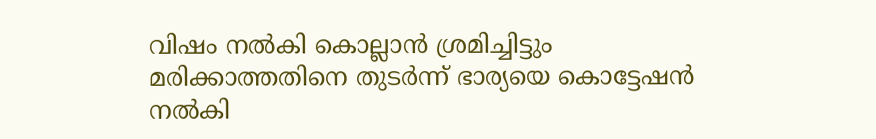വിഷം നല്‍കി കൊല്ലാൻ ശ്രമിച്ചിട്ടും മരിക്കാത്തതിനെ തുടര്‍ന്ന് ഭാര്യയെ കൊട്ടേഷൻ നല്‍കി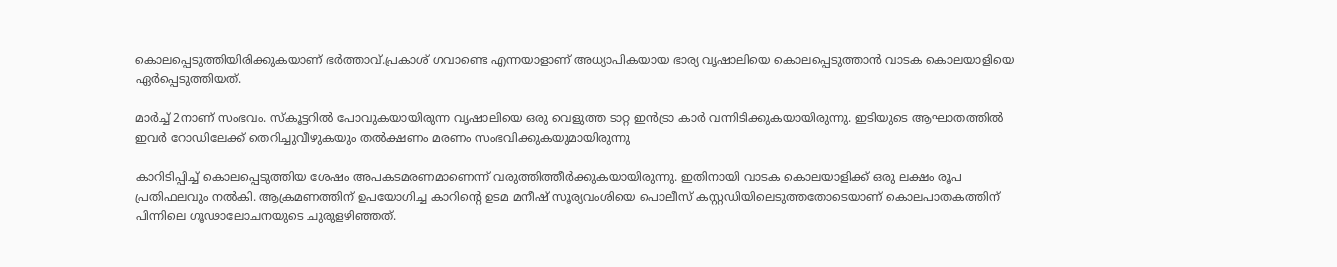കൊലപ്പെടുത്തിയിരിക്കുകയാണ് ഭര്‍ത്താവ്.പ്രകാശ് ഗവാണ്ടെ എന്നയാളാണ് അധ്യാപികയായ ഭാര്യ വൃഷാലിയെ കൊലപ്പെടുത്താൻ വാടക കൊലയാളിയെ ഏര്‍പ്പെടുത്തിയത്.

മാര്‍ച്ച്‌ 2നാണ് സംഭവം. സ്കൂട്ടറില്‍ പോവുകയായിരുന്ന വൃഷാലിയെ ഒരു വെളുത്ത ടാറ്റ ഇൻട്രാ കാർ വന്നിടിക്കുകയായിരുന്നു. ഇടിയുടെ ആഘാതത്തില്‍ ഇവര്‍ റോഡിലേക്ക് തെറിച്ചുവീഴുകയും തല്‍ക്ഷണം മരണം സംഭവിക്കുകയുമായിരുന്നു

കാറിടിപ്പിച്ച്‌ കൊലപ്പെടുത്തിയ ശേഷം അപകടമരണമാണെന്ന് വരുത്തിത്തീര്‍ക്കുകയായിരുന്നു. ഇതിനായി വാടക കൊലയാളിക്ക് ഒരു ലക്ഷം രൂപ പ്രതിഫലവും നല്‍കി. ആക്രമണത്തിന് ഉപയോഗിച്ച കാറിന്‍റെ ഉടമ മനീഷ് സൂര്യവംശിയെ പൊലീസ് കസ്റ്റഡിയിലെടുത്തതോടെയാണ് കൊലപാതകത്തിന് പിന്നിലെ ഗൂഢാലോചനയുടെ ചുരുളഴിഞ്ഞത്.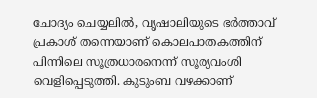ചോദ്യം ചെയ്യലില്‍, വൃഷാലിയുടെ ഭർത്താവ് പ്രകാശ് തന്നെയാണ് കൊലപാതകത്തിന് പിന്നിലെ സൂത്രധാരനെന്ന് സൂര്യവംശി വെളിപ്പെടുത്തി. കുടുംബ വഴക്കാണ്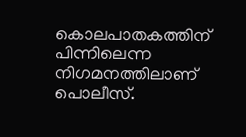കൊലപാതകത്തിന് പിന്നിലെന്ന നിഗമനത്തിലാണ് പൊലീസ്.